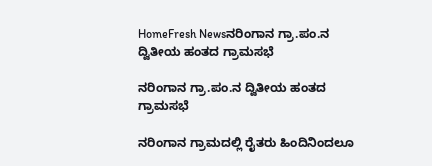HomeFresh Newsನರಿಂಗಾನ ಗ್ರಾ.ಪಂ.ನ ದ್ವಿತೀಯ ಹಂತದ ಗ್ರಾಮಸಭೆ

ನರಿಂಗಾನ ಗ್ರಾ.ಪಂ.ನ ದ್ವಿತೀಯ ಹಂತದ ಗ್ರಾಮಸಭೆ

ನರಿಂಗಾನ ಗ್ರಾಮದಲ್ಲಿ ರೈತರು ಹಿಂದಿನಿಂದಲೂ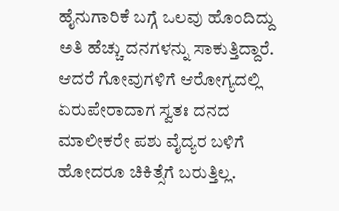ಹೈನುಗಾರಿಕೆ ಬಗ್ಗೆ ಒಲವು ಹೊಂದಿದ್ದು ಅತಿ ಹೆಚ್ಚು ದನಗಳನ್ನು ಸಾಕುತ್ತಿದ್ದಾರೆ. ಆದರೆ ಗೋವುಗಳಿಗೆ ಆರೋಗ್ಯದಲ್ಲಿ ಏರುಪೇರಾದಾಗ ಸ್ವತಃ ದನದ ಮಾಲೀಕರೇ ಪಶು ವೈದ್ಯರ ಬಳಿಗೆ ಹೋದರೂ ಚಿಕಿತ್ಸೆಗೆ ಬರುತ್ತಿಲ್ಲ.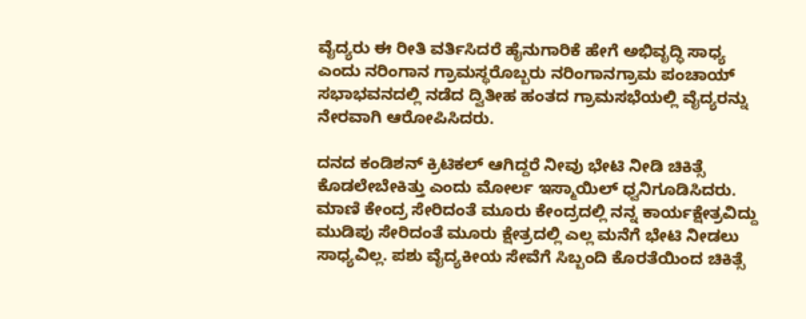ವೈದ್ಯರು ಈ ರೀತಿ ವರ್ತಿಸಿದರೆ ಹೈನುಗಾರಿಕೆ ಹೇಗೆ ಅಭಿವೃದ್ಧಿ ಸಾಧ್ಯ ಎಂದು ನರಿಂಗಾನ ಗ್ರಾಮಸ್ಥರೊಬ್ಬರು ನರಿಂಗಾನಗ್ರಾಮ ಪಂಚಾಯ್ ಸಭಾಭವನದಲ್ಲಿ ನಡೆದ ದ್ವಿತೀಹ ಹಂತದ ಗ್ರಾಮಸಭೆಯಲ್ಲಿ ವೈದ್ಯರನ್ನು ನೇರವಾಗಿ ಆರೋಪಿಸಿದರು.

ದನದ ಕಂಡಿಶನ್ ಕ್ರಿಟಿಕಲ್ ಆಗಿದ್ದರೆ ನೀವು ಭೇಟಿ ನೀಡಿ ಚಿಕಿತ್ಸೆ ಕೊಡಲೇಬೇಕಿತ್ತು ಎಂದು ಮೋರ್ಲ ಇಸ್ಮಾಯಿಲ್ ಧ್ವನಿಗೂಡಿಸಿದರು. ಮಾಣಿ ಕೇಂದ್ರ ಸೇರಿದಂತೆ ಮೂರು ಕೇಂದ್ರದಲ್ಲಿ ನನ್ನ ಕಾರ್ಯಕ್ಷೇತ್ರವಿದ್ದು ಮುಡಿಪು ಸೇರಿದಂತೆ ಮೂರು ಕ್ಷೇತ್ರದಲ್ಲಿ ಎಲ್ಲ ಮನೆಗೆ ಭೇಟಿ ನೀಡಲು ಸಾಧ್ಯವಿಲ್ಲ. ಪಶು ವೈದ್ಯಕೀಯ ಸೇವೆಗೆ ಸಿಬ್ಬಂದಿ ಕೊರತೆಯಿಂದ ಚಿಕಿತ್ಸೆ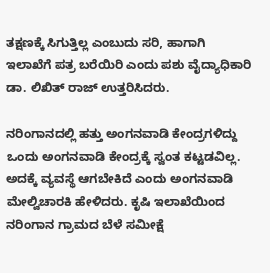ತಕ್ಷಣಕ್ಕೆ ಸಿಗುತ್ತಿಲ್ಲ ಎಂಬುದು ಸರಿ, ಹಾಗಾಗಿ ಇಲಾಖೆಗೆ ಪತ್ರ ಬರೆಯಿರಿ ಎಂದು ಪಶು ವೈದ್ಯಾಧಿಕಾರಿ ಡಾ. ಲಿಖಿತ್ ರಾಜ್ ಉತ್ತರಿಸಿದರು.

ನರಿಂಗಾನದಲ್ಲಿ ಹತ್ತು ಅಂಗನವಾಡಿ ಕೇಂದ್ರಗಳಿದ್ದು ಒಂದು ಅಂಗನವಾಡಿ ಕೇಂದ್ರಕ್ಕೆ ಸ್ವಂತ ಕಟ್ಟಡವಿಲ್ಲ. ಅದಕ್ಕೆ ವ್ಯವಸ್ಥೆ ಆಗಬೇಕಿದೆ ಎಂದು ಅಂಗನವಾಡಿ ಮೇಲ್ವಿಚಾರಕಿ ಹೇಳಿದರು. ಕೃಷಿ ಇಲಾಖೆಯಿಂದ ನರಿಂಗಾನ ಗ್ರಾಮದ ಬೆಳೆ ಸಮೀಕ್ಷೆ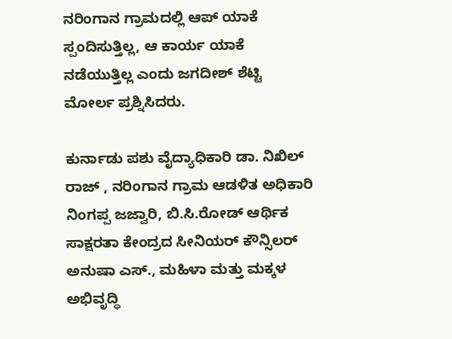ನರಿಂಗಾನ ಗ್ರಾಮದಲ್ಲಿ ಆಪ್ ಯಾಕೆ ಸ್ಪಂದಿಸುತ್ತಿಲ್ಲ, ಆ ಕಾರ್ಯ ಯಾಕೆ ನಡೆಯುತ್ತಿಲ್ಲ ಎಂದು ಜಗದೀಶ್ ಶೆಟ್ಟಿ ಮೋರ್ಲ ಪ್ರಶ್ನಿಸಿದರು.

ಕುರ್ನಾಡು ಪಶು ವೈದ್ಯಾಧಿಕಾರಿ ಡಾ. ನಿಖಿಲ್ ರಾಜ್ , ನರಿಂಗಾನ ಗ್ರಾಮ ಆಡಳಿತ ಅಧಿಕಾರಿ ನಿಂಗಪ್ಪ ಜಜ್ವಾರಿ, ಬಿ.ಸಿ.ರೋಡ್ ಆರ್ಥಿಕ ಸಾಕ್ಷರತಾ ಕೇಂದ್ರದ ಸೀನಿಯರ್ ಕೌನ್ಸಿಲರ್ ಅನುಷಾ ಎಸ್., ಮಹಿಳಾ ಮತ್ತು ಮಕ್ಕಳ ಅಭಿವೃದ್ಧಿ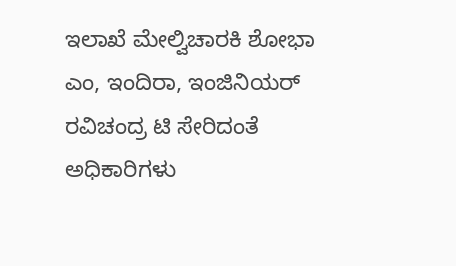ಇಲಾಖೆ ಮೇಲ್ವಿಚಾರಕಿ ಶೋಭಾ ಎಂ, ಇಂದಿರಾ, ಇಂಜಿನಿಯರ್ ರವಿಚಂದ್ರ ಟಿ ಸೇರಿದಂತೆ ಅಧಿಕಾರಿಗಳು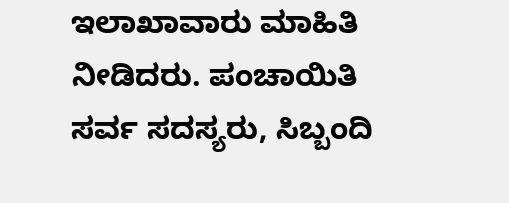ಇಲಾಖಾವಾರು ಮಾಹಿತಿ ನೀಡಿದರು. ಪಂಚಾಯಿತಿ ಸರ್ವ ಸದಸ್ಯರು, ಸಿಬ್ಬಂದಿ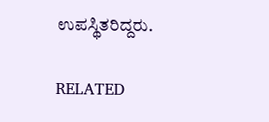ಉಪಸ್ಥಿತರಿದ್ದರು.

RELATED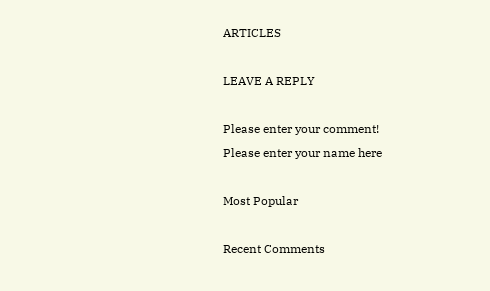ARTICLES

LEAVE A REPLY

Please enter your comment!
Please enter your name here

Most Popular

Recent Comments